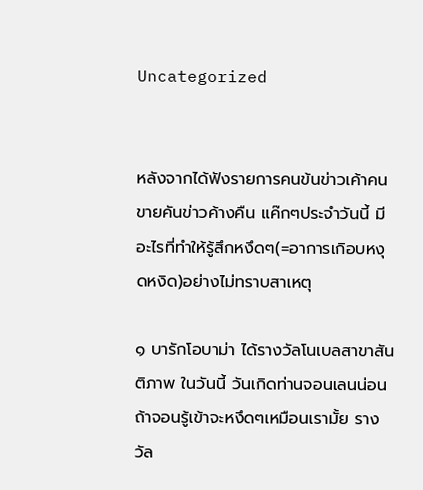Uncategorized


หลังจากได้ฟังรายการคนข้นข่าวเค้าคนขายคันข่าวค้างคืน แค๊กๆประจำวันนี้ มีอะไรที่ทำให้รู้สึกหงึดๆ(=อาการเกิอบหงุดหงิด)อย่างไม่ทราบสาเหตุ

๑ บารักโอบาม่า ได้รางวัลโนเบลสาขาสันติภาพ ในวันนี้ วันเกิดท่านจอนเลนน่อน ถ้าจอนรู้เข้าจะหงึดๆเหมือนเรามั้ย รางวัล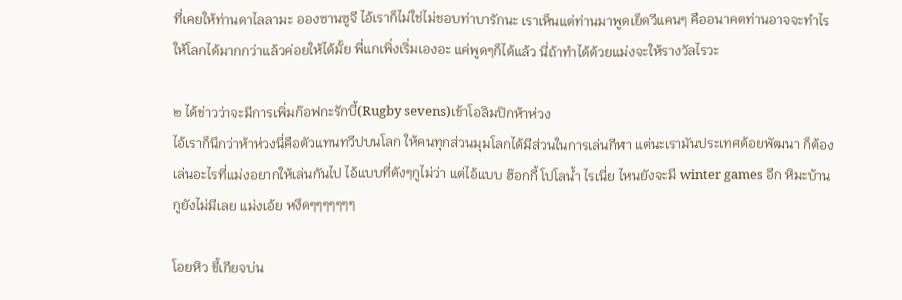ที่เคยให้ท่านดาไลลามะ อองซานซูจี ไอ้เราก็ไม่ใช่ไม่ชอบท่าบารักนะ เราเห็นแต่ท่านมาพูดเย็ดวีแคนๆ คืออนาคตท่านอาจจะทำไรให้โลกได้มากกว่าแล้วค่อยให้ได้มั้ย พี่แกเพิ่งเริ่มเองอะ แค่พูดๆก็ได้แล้ว นี่ถ้าทำได้ด้วยแม่งจะให้รางวัลไรวะ

๒ ได้ข่าวว่าจะมีการเพิ่มก๊อฟกะรักบี้(Rugby sevens)เข้าโอลิมปิกห้าห่วง
ไอ้เราก็นึกว่าห้าห่วงนี่คือตัวแทนทวีปบนโลก ให้คนทุกส่วนมุมโลกได้มีส่วนในการเล่นกีฬา แต่นะเรามันประเทศด้อยพัฒนา ก็ต้องเล่นอะไรที่แม่งอยากให้เล่นกันไป ไอ้แบบที่ดังๆกูไม่ว่า แต่ไอ้แบบ ฮ๊อกกี้ โปโลน้ำ ไรเนี่ย ไหนยังจะมี winter games อีก หิมะบ้านกูยังไม่มีเลย แม่งเอ้ย หงึดๆๆๆๆๆๆๆ

โอยหิว ขี้เกียจบ่น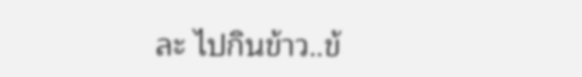ละ ไปกินข้าว..ข้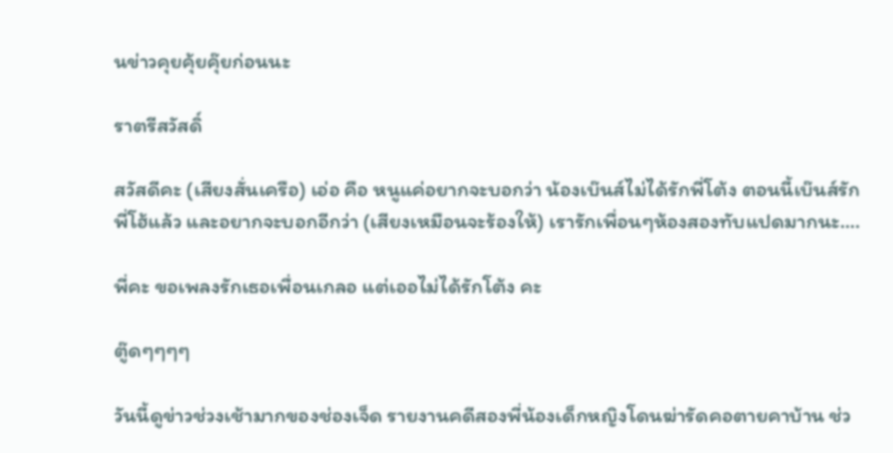นข่าวคุยคุ้ยคุ๊ยก่อนนะ

ราตรีสวัสดิ์

สวัสดีคะ (เสียงสั่นเครือ) เอ่อ คือ หนูแค่อยากจะบอกว่า น้องเบ๊นส์ไม่ได้รักพี่โต้ง ตอนนี้เบ๊นส์รักพี่โฮ้แล้ว และอยากจะบอกอีกว่า (เสียงเหมือนจะร้องให้) เรารักเพื่อนๆห้องสองทับแปดมากนะ….

พี่คะ ขอเพลงรักเธอเพื่อนเกลอ แต่เออไม่ได้รักโต้ง คะ

ตู๊ดๆๆๆๆ

วันนี้ดูข่าวช่วงเช้ามากของช่องเจ็ด รายงานคดีสองพี่น้องเด็กหญิงโดนฆ่ารัดคอตายคาบ้าน ช่ว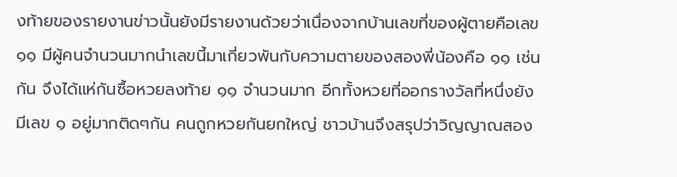งท้ายของรายงานข่าวนั้นยังมีรายงานด้วยว่าเนื่องจากบ้านเลขที่ของผู้ตายคือเลข ๑๑ มีผู้คนจำนวนมากนำเลขนี้มาเกี่ยวพันกับความตายของสองพี่น้องคือ ๑๑ เช่นกัน จึงได้แห่กันซื้อหวยลงท้าย ๑๑ จำนวนมาก อีกทั้งหวยที่ออกรางวัลที่หนึ่งยังมีเลข ๑ อยู่มากติดๆกัน คนถูกหวยกันยกใหญ่ ชาวบ้านจึงสรุปว่าวิญญาณสอง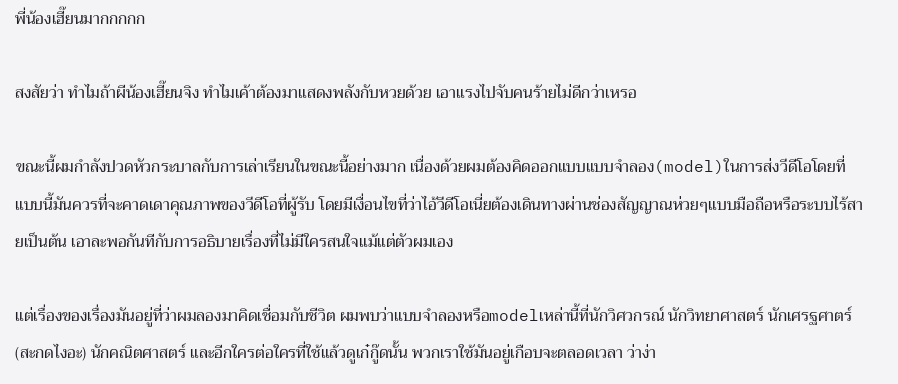พี่น้องเฮี๊ยนมากกกกก

สงสัยว่า ทำไมถ้าผีน้องเฮี๊ยนจิง ทำไมเค้าต้องมาแสดงพลังกับหวยด้วย เอาแรงไปจับคนร้ายไม่ดีกว่าเหรอ

ขณะนี้ผมกำลังปวดหัวกระบาลกับการเล่าเรียนในขณะนี้อย่างมาก เนื่องด้วยผมต้องคิดออกแบบแบบจำลอง(model)ในการส่งวีดีโอโดยที่แบบนี้มันควรที่จะคาดเดาคุณภาพของวีดีโอที่ผู้รับ โดยมีเงื่อนไขที่ว่าไอ้วีดีโอเนี่ยต้องเดินทางผ่านช่องสัญญาณห่วยๆแบบมือถือหรือระบบไร้สายเป็นต้น เอาละพอกันทีกับการอธิบายเรื่องที่ไม่มีใครสนใจแม้แต่ตัวผมเอง

แต่เรื่องของเรื่องมันอยู่ที่ว่าผมลองมาคิดเชื่อมกับชีวิต ผมพบว่าแบบจำลองหรือmodelเหล่านี้ที่นักวิศวกรณ์ นักวิทยาศาสตร์ นักเศรฐศาตร์(สะกดไงอะ) นักคณิตศาสตร์ และอีกใครต่อใครที่ใช้แล้วดูเก๋กู๊ดนั้น พวกเราใช้มันอยู่เกือบจะตลอดเวลา ว่าง่า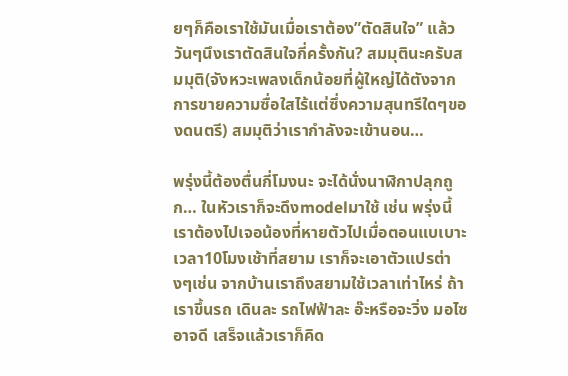ยๆก็คือเราใช้มันเมื่อเราต้อง”ตัดสินใจ” แล้ววันๆนึงเราตัดสินใจกี่ครั้งกัน? สมมุตินะครับสมมุติ(จังหวะเพลงเด็กน้อยที่ผู้ใหญ่ได้ตังจากการขายความซื่อใสไร้แต่ซึ่งความสุนทรีใดๆของดนตรี) สมมุติว่าเรากำลังจะเข้านอน…

พรุ่งนี้ต้องตื่นกี่โมงนะ จะได้นั่งนาฬิกาปลุกถูก… ในหัวเราก็จะดึงmodelมาใช้ เช่น พรุ่งนี้เราต้องไปเจอน้องที่หายตัวไปเมื่อตอนแบเบาะ เวลา10โมงเช้าที่สยาม เราก็จะเอาตัวแปรต่างๆเช่น จากบ้านเราถึงสยามใช้เวลาเท่าไหร่ ถ้าเราขึ้นรถ เดินละ รถไฟฟ้าละ อ๊ะหรือจะวิ่ง มอไซอาจดี เสร็จแล้วเราก็คิด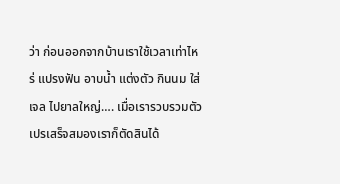ว่า ก่อนออกจากบ้านเราใช้เวลาเท่าไหร่ แปรงฟัน อาบน้ำ แต่งตัว กินนม ใส่เจล ไปยาลใหญ่…. เมื่อเรารวบรวมตัวเปรเสร็จสมองเราก็ตัดสินได้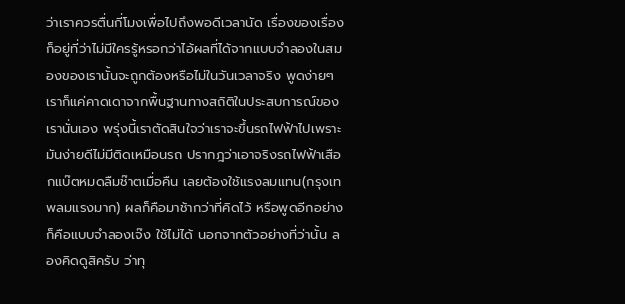ว่าเราควรตื่นกี่โมงเพื่อไปถึงพอดีเวลานัด เรื่องของเรื่องก็อยู่ที่ว่าไม่มีใครรู้หรอกว่าไอ้ผลที่ได้จากแบบจำลองในสมองของเรานั้นจะถูกต้องหรือไม่ในวันเวลาจริง พูดง่ายๆเราก็แค่คาดเดาจากพื้นฐานทางสถิติในประสบการณ์ของเรานั่นเอง พรุ่งนี้เราตัดสินใจว่าเราจะขึ้นรถไฟฟ้าไปเพราะมันง่ายดีไม่มีติดเหมือนรถ ปรากฎว่าเอาจริงรถไฟฟ้าเสือกแบ๊ตหมดลืมช๊าตเมื่อคืน เลยต้องใช้แรงลมแทน(กรุงเทพลมแรงมาก) ผลก็คือมาช้ากว่าที่คิดไว้ หรือพูดอีกอย่างก็คือแบบจำลองเจ๊ง ใช้ไม่ได้ นอกจากตัวอย่างที่ว่านั้น ลองคิดดูสิครับ ว่าทุ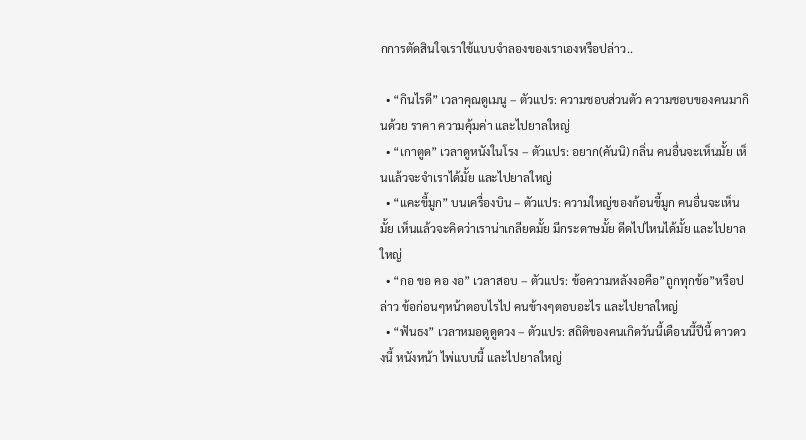กการตัดสินใจเราใช้แบบจำลองของเราเองหรือปล่าว..

  • “กินไรดี” เวลาคุณดูเมนู – ตัวแปร: ความชอบส่วนตัว ความชอบของคนมากินด้วย ราคา ความคุ้มค่า และไปยาลใหญ่
  • “เกาตูด” เวลาดูหนังในโรง – ตัวแปร: อยาก(คันนิ) กลิ่น คนอื่นจะเห็นมั้ย เห็นแล้วจะจำเราได้มั้ย และไปยาลใหญ่
  • “แคะขี้มูก” บนเครื่องบิน – ตัวแปร: ความใหญ่ของก้อนขี้มูก คนอื่นจะเห็นมั้ย เห็นแล้วจะคิดว่าเราน่าเกลียดมั้ย มีกระดาษมั้ย ดีดไปไหนได้มั้ย และไปยาลใหญ่
  • “กอ ขอ คอ งอ” เวลาสอบ – ตัวแปร: ข้อความหลังงอคือ”ถูกทุกข้อ”หรือปล่าว ข้อก่อนๆหน้าตอบไรไป คนข้างๆตอบอะไร และไปยาลใหญ่
  • “ฟันธง” เวลาหมอดูดูดวง – ตัวแปร: สถิติของคนเกิดวันนี้เดือนนี้ปีนี้ ดาวดวงนี้ หนังหน้า ไพ่แบบนี้ และไปยาลใหญ่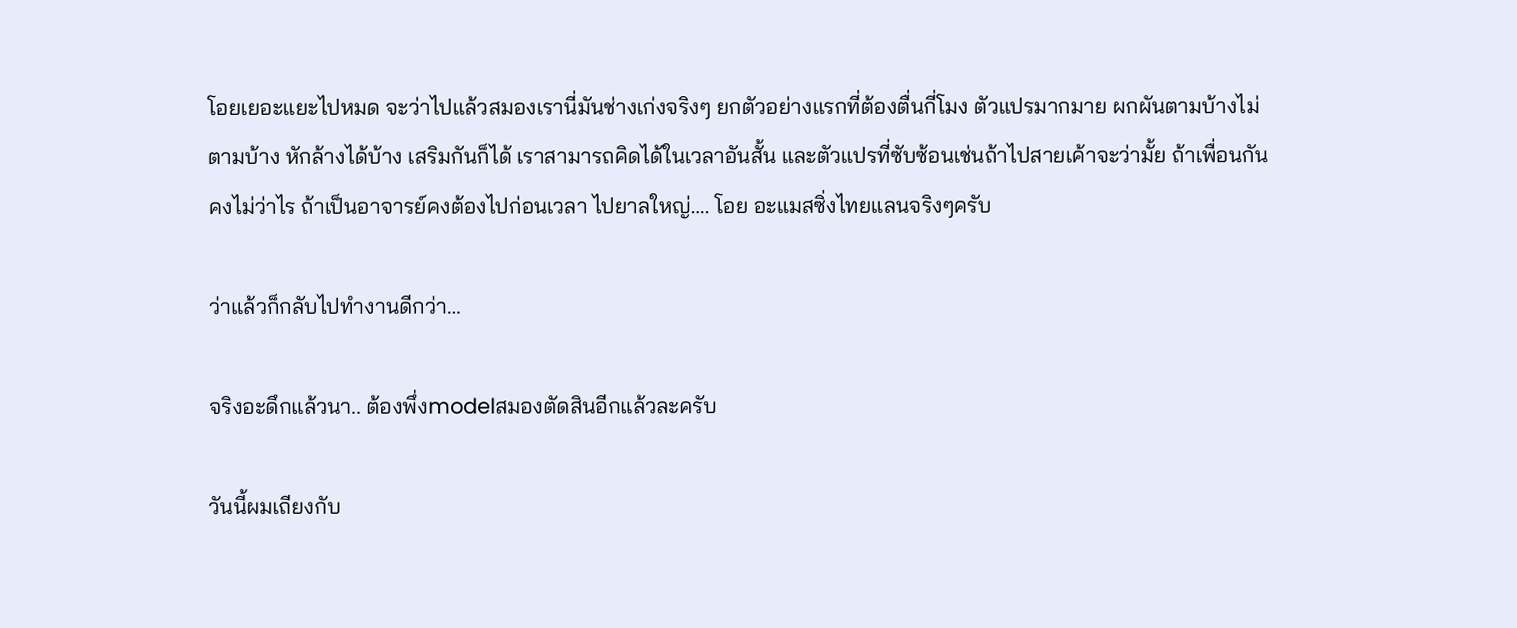โอยเยอะแยะไปหมด จะว่าไปแล้วสมองเรานี่มันช่างเก่งจริงๆ ยกตัวอย่างแรกที่ต้องตื่นกี่โมง ตัวแปรมากมาย ผกผันตามบ้างไม่ตามบ้าง หักล้างได้บ้าง เสริมกันก็ได้ เราสามารถคิดได้ในเวลาอันสั้น และตัวแปรที่ซับซ้อนเช่นถ้าไปสายเค้าจะว่ามั้ย ถ้าเพื่อนกันคงไม่ว่าไร ถ้าเป็นอาจารย์คงต้องไปก่อนเวลา ไปยาลใหญ่…. โอย อะแมสซิ่งไทยแลนจริงๆครับ

ว่าแล้วก็กลับไปทำงานดีกว่า…

จริงอะดึกแล้วนา.. ต้องพึ่งmodelสมองตัดสินอีกแล้วละครับ

วันนี้ผมเถียงกับ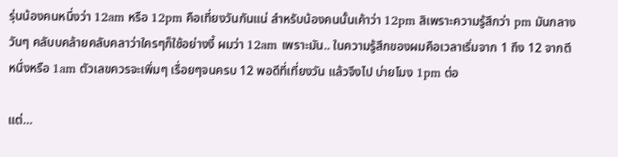รุ่นน้องคนหนึ่งว่า 12am หรือ 12pm คือเที่ยงวันกันแน่ สำหรับน้องคนนั้นเค้าว่า 12pm สิเพราะความรู้สึกว่า pm มันกลางวันๆ คลับบคล้ายคลับคลาว่าใครๆก็ใช้อย่างงี้ ผมว่า 12am เพราะมัน.. ในความรู้สึกของผมคือเวลาเริ่มจาก 1 ถึง 12 จากตีหนึ่งหรือ 1am ตัวเลขควรจะเพิ่มๆ เรื่อยๆจนครบ 12 พอดีที่เที่ยงวัน แล้วจึงไป บ่ายโมง 1pm ต่อ

แต่…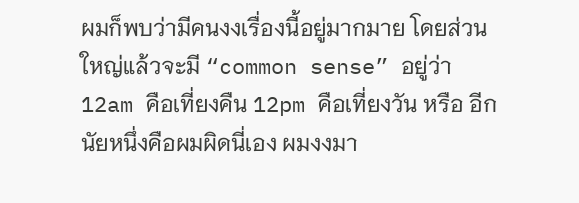ผมก็พบว่ามีคนงงเรื่องนี้อยู่มากมาย โดยส่วนใหญ่แล้วจะมี “common sense” อยู่ว่า 12am คือเที่ยงคืน 12pm คือเที่ยงวัน หรือ อีกนัยหนึ่งคือผมผิดนี่เอง ผมงงมา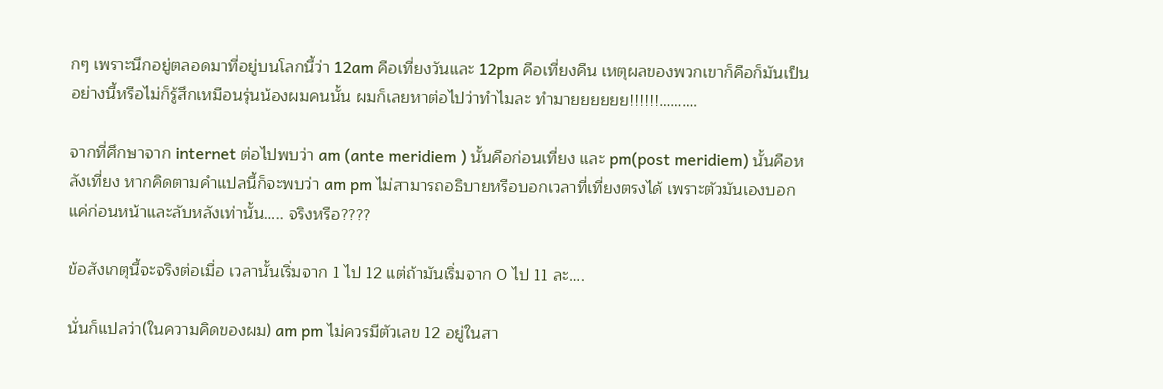กๆ เพราะนึกอยู่ตลอดมาที่อยู่บนโลกนี้ว่า 12am คือเที่ยงวันและ 12pm คือเที่ยงคืน เหตุผลของพวกเขาก็คือก็มันเป็นอย่างนี้หรือไม่ก็รู้สึกเหมือนรุ่นน้องผมคนนั้น ผมก็เลยหาต่อไปว่าทำไมละ ทำมายยยยยย!!!!!!……….

จากที่ศึกษาจาก internet ต่อไปพบว่า am (ante meridiem ) นั้นคือก่อนเที่ยง และ pm(post meridiem) นั้นคือหลังเที่ยง หากคิดตามคำแปลนี้ก็จะพบว่า am pm ไม่สามารถอธิบายหรือบอกเวลาที่เที่ยงตรงได้ เพราะตัวมันเองบอกแค่ก่อนหน้าและลับหลังเท่านั้น….. จริงหรือ????

ข้อสังเกตุนี้จะจริงต่อเมื่อ เวลานั้นเริ่มจาก 1 ไป 12 แต่ถ้ามันเริ่มจาก 0 ไป 11 ละ….

นั่นก็แปลว่า(ในความคิดของผม) am pm ไม่ควรมีตัวเลข 12 อยู่ในสา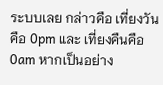ระบบเลย กล่าวคือ เที่ยงวันคือ 0pm และ เที่ยงคืนคือ 0am หากเป็นอย่าง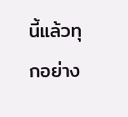นี้แล้วทุกอย่าง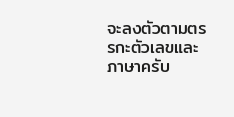จะลงตัวตามตรรกะตัวเลขและภาษาครับ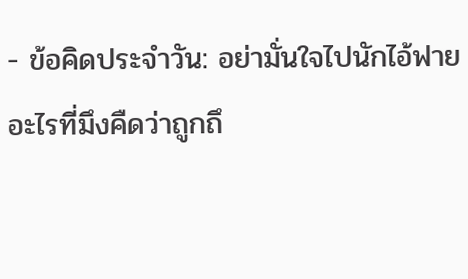- ข้อคิดประจำวัน: อย่ามั่นใจไปนักไอ้ฟาย อะไรที่มึงคืดว่าถูกถึ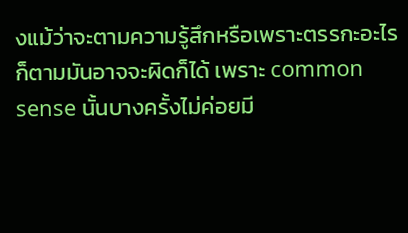งแม้ว่าจะตามความรู้สึกหรือเพราะตรรกะอะไรก็ตามมันอาจจะผิดก็ได้ เพราะ common sense นั้นบางครั้งไม่ค่อยมี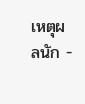เหตุผลนัก -